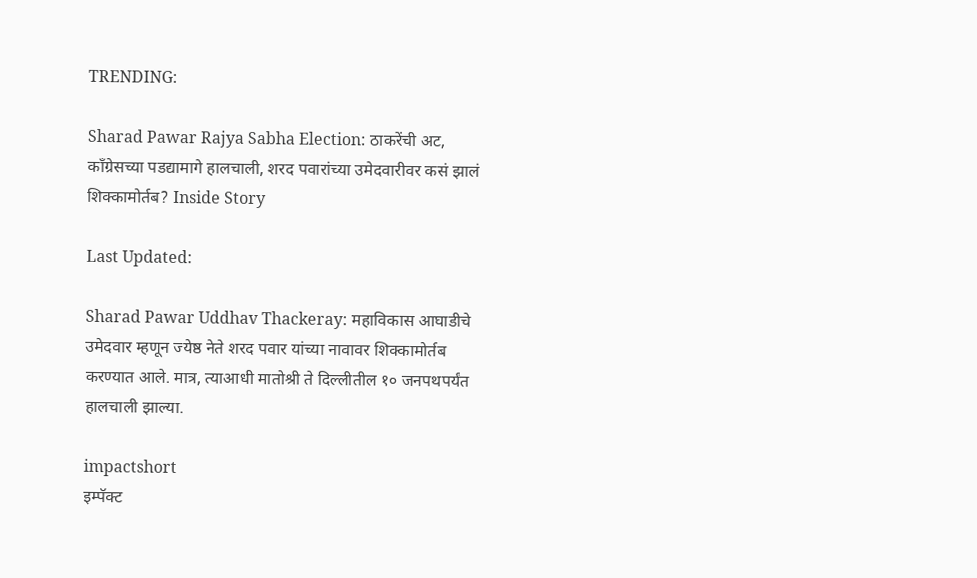TRENDING:

Sharad Pawar Rajya Sabha Election: ठाकरेंची अट, काँग्रेसच्या पडद्यामागे हालचाली, शरद पवारांच्या उमेदवारीवर कसं झालं शिक्कामोर्तब? Inside Story

Last Updated:

Sharad Pawar Uddhav Thackeray: महाविकास आघाडीचे उमेदवार म्हणून ज्येष्ठ नेते शरद पवार यांच्या नावावर शिक्कामोर्तब करण्यात आले. मात्र, त्याआधी मातोश्री ते दिल्लीतील १० जनपथपर्यंत हालचाली झाल्या.

impactshort
इम्पॅक्ट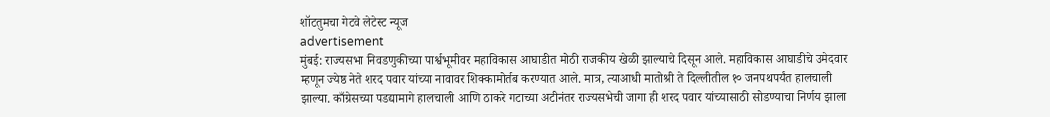शॉटतुमचा गेटवे लेटेस्ट न्यूज
advertisement
मुंबई: राज्यसभा निवडणुकीच्या पार्श्वभूमीवर महाविकास आघाडीत मोठी राजकीय खेळी झाल्याचे दिसून आले. महाविकास आघाडीचे उमेदवार म्हणून ज्येष्ठ नेते शरद पवार यांच्या नावावर शिक्कामोर्तब करण्यात आले. मात्र, त्याआधी मातोश्री ते दिल्लीतील १० जनपथपर्यंत हालचाली झाल्या. काँग्रेसच्या पडद्यामागे हालचाली आणि ठाकरे गटाच्या अटीनंतर राज्यसभेची जागा ही शरद पवार यांच्यासाठी सोडण्याचा निर्णय झाला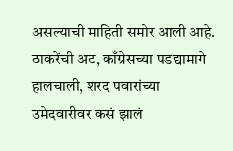असल्याची माहिती समोर आली आहे.
ठाकरेंची अट, काँग्रेसच्या पडद्यामागे हालचाली, शरद पवारांच्या उमेदवारीवर कसं झालं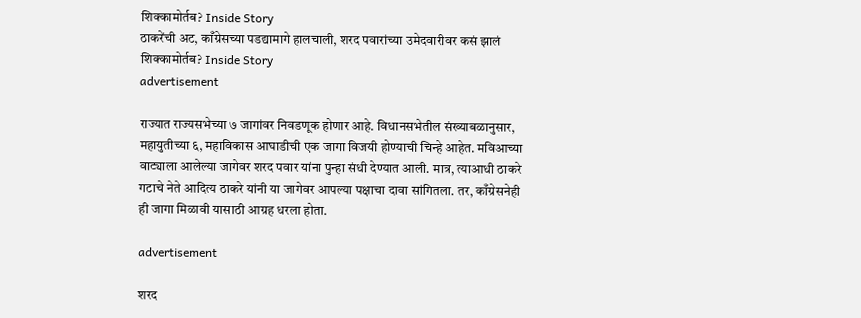शिक्कामोर्तब? Inside Story
ठाकरेंची अट, काँग्रेसच्या पडद्यामागे हालचाली, शरद पवारांच्या उमेदवारीवर कसं झालं शिक्कामोर्तब? Inside Story
advertisement

राज्यात राज्यसभेच्या ७ जागांवर निवडणूक होणार आहे. विधानसभेतील संख्याबळानुसार, महायुतीच्या ६, महाविकास आघाडीची एक जागा विजयी होण्याची चिन्हे आहेत. मविआच्या वाट्याला आलेल्या जागेवर शरद पवार यांना पुन्हा संधी देण्यात आली. मात्र, त्याआधी ठाकरे गटाचे नेते आदित्य ठाकरे यांनी या जागेवर आपल्या पक्षाचा दावा सांगितला. तर, काँग्रेसनेही ही जागा मिळावी यासाठी आग्रह धरला होता.

advertisement

शरद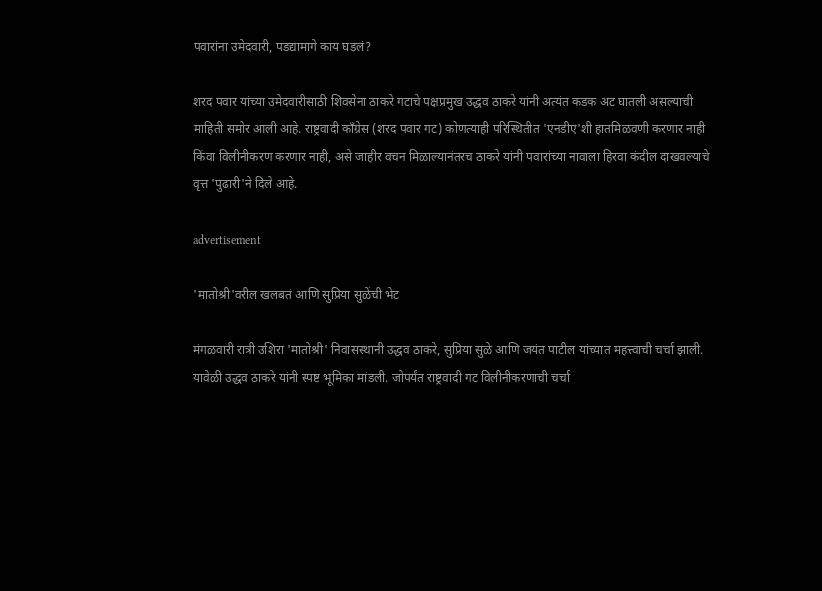पवारांना उमेदवारी, पडद्यामागे काय घडलं?

शरद पवार यांच्या उमेदवारीसाठी शिवसेना ठाकरे गटाचे पक्षप्रमुख उद्धव ठाकरे यांनी अत्यंत कडक अट घातली असल्याची माहिती समोर आली आहे. राष्ट्रवादी काँग्रेस (शरद पवार गट) कोणत्याही परिस्थितीत 'एनडीए'शी हातमिळवणी करणार नाही किंवा विलीनीकरण करणार नाही, असे जाहीर वचन मिळाल्यानंतरच ठाकरे यांनी पवारांच्या नावाला हिरवा कंदील दाखवल्याचे वृत्त 'पुढारी'ने दिले आहे.

advertisement

'मातोश्री'वरील खलबतं आणि सुप्रिया सुळेंची भेट

मंगळवारी रात्री उशिरा 'मातोश्री' निवासस्थानी उद्धव ठाकरे, सुप्रिया सुळे आणि जयंत पाटील यांच्यात महत्त्वाची चर्चा झाली. यावेळी उद्धव ठाकरे यांनी स्पष्ट भूमिका मांडली. जोपर्यंत राष्ट्रवादी गट विलीनीकरणाची चर्चा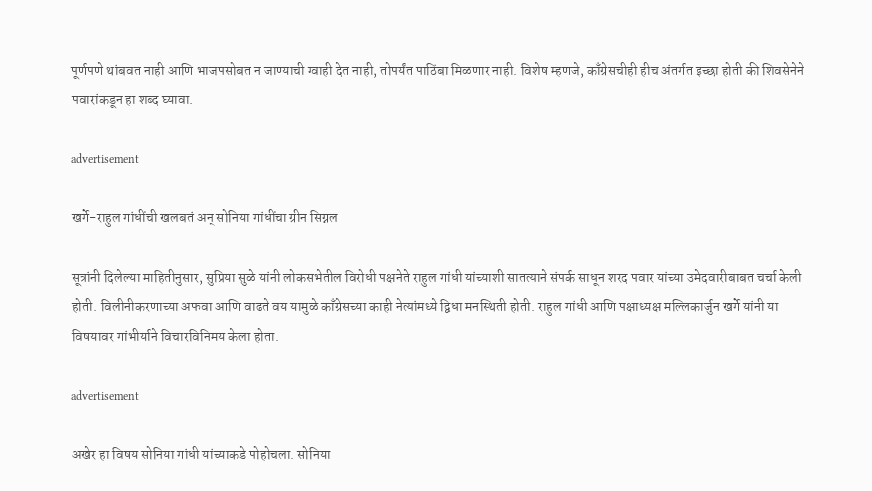पूर्णपणे थांबवत नाही आणि भाजपसोबत न जाण्याची ग्वाही देत नाही, तोपर्यंत पाठिंबा मिळणार नाही. विशेष म्हणजे, काँग्रेसचीही हीच अंतर्गत इच्छा होती की शिवसेनेने पवारांकडून हा शब्द घ्यावा.

advertisement

खर्गे-राहुल गांधींची खलबतं अन् सोनिया गांधींचा ग्रीन सिग्नल

सूत्रांनी दिलेल्या माहितीनुसार, सुप्रिया सुळे यांनी लोकसभेतील विरोधी पक्षनेते राहुल गांधी यांच्याशी सातत्याने संपर्क साधून शरद पवार यांच्या उमेदवारीबाबत चर्चा केली होती. विलीनीकरणाच्या अफवा आणि वाढते वय यामुळे काँग्रेसच्या काही नेत्यांमध्ये द्विधा मनस्थिती होती. राहुल गांधी आणि पक्षाध्यक्ष मल्लिकार्जुन खर्गे यांनी या विषयावर गांभीर्याने विचारविनिमय केला होता.

advertisement

अखेर हा विषय सोनिया गांधी यांच्याकडे पोहोचला. सोनिया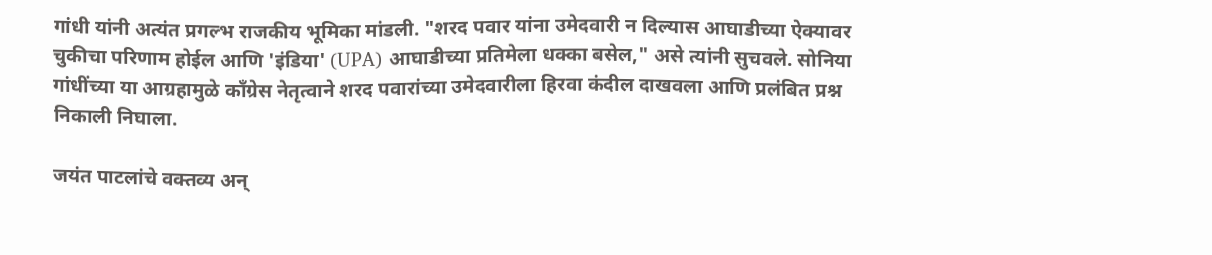गांधी यांनी अत्यंत प्रगल्भ राजकीय भूमिका मांडली. "शरद पवार यांना उमेदवारी न दिल्यास आघाडीच्या ऐक्यावर चुकीचा परिणाम होईल आणि 'इंडिया' (UPA) आघाडीच्या प्रतिमेला धक्का बसेल," असे त्यांनी सुचवले. सोनिया गांधींच्या या आग्रहामुळे काँग्रेस नेतृत्वाने शरद पवारांच्या उमेदवारीला हिरवा कंदील दाखवला आणि प्रलंबित प्रश्न निकाली निघाला.

जयंत पाटलांचे वक्तव्य अन्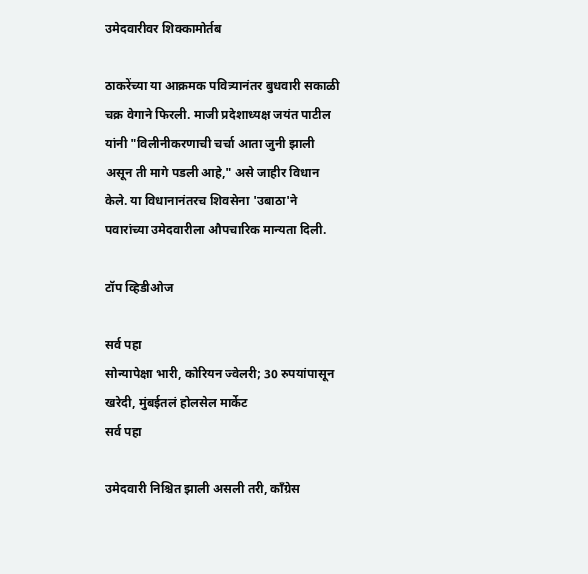उमेदवारीवर शिक्कामोर्तब

ठाकरेंच्या या आक्रमक पवित्र्यानंतर बुधवारी सकाळी चक्र वेगाने फिरली. माजी प्रदेशाध्यक्ष जयंत पाटील यांनी "विलीनीकरणाची चर्चा आता जुनी झाली असून ती मागे पडली आहे," असे जाहीर विधान केले. या विधानानंतरच शिवसेना 'उबाठा'ने पवारांच्या उमेदवारीला औपचारिक मान्यता दिली.

टॉप व्हिडीओज

सर्व पहा
सोन्यापेक्षा भारी, कोरियन ज्वेलरी; 30 रुपयांपासून खरेदी, मुंबईतलं होलसेल मार्केट
सर्व पहा

उमेदवारी निश्चित झाली असली तरी, काँग्रेस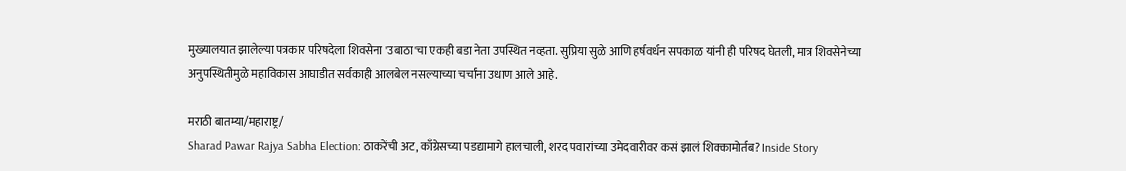मुख्यालयात झालेल्या पत्रकार परिषदेला शिवसेना 'उबाठा'चा एकही बडा नेता उपस्थित नव्हता. सुप्रिया सुळे आणि हर्षवर्धन सपकाळ यांनी ही परिषद घेतली, मात्र शिवसेनेच्या अनुपस्थितीमुळे महाविकास आघाडीत सर्वकाही आलबेल नसल्याच्या चर्चांना उधाण आले आहे.

मराठी बातम्या/महाराष्ट्र/
Sharad Pawar Rajya Sabha Election: ठाकरेंची अट, काँग्रेसच्या पडद्यामागे हालचाली, शरद पवारांच्या उमेदवारीवर कसं झालं शिक्कामोर्तब? Inside Story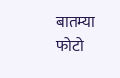बातम्या
फोटो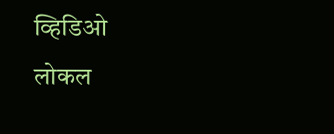व्हिडिओ
लोकल